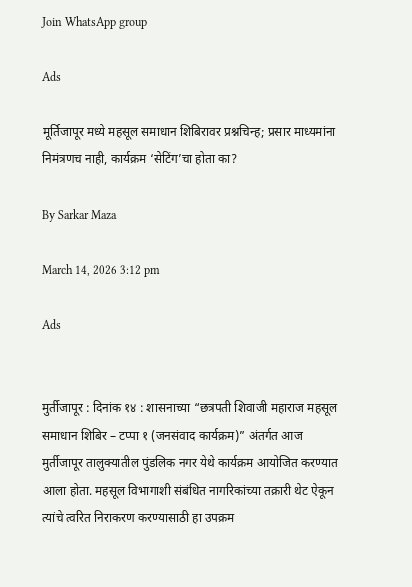Join WhatsApp group

Ads

मूर्तिजापूर मध्ये महसूल समाधान शिबिरावर प्रश्नचिन्ह; प्रसार माध्यमांना निमंत्रणच नाही, कार्यक्रम ‘सेटिंग’चा होता का?

By Sarkar Maza

March 14, 2026 3:12 pm

Ads


मुर्तीजापूर : दिनांक १४ : शासनाच्या “छत्रपती शिवाजी महाराज महसूल समाधान शिबिर – टप्पा १ (जनसंवाद कार्यक्रम)” अंतर्गत आज मुर्तीजापूर तालुक्यातील पुंडलिक नगर येथे कार्यक्रम आयोजित करण्यात आला होता. महसूल विभागाशी संबंधित नागरिकांच्या तक्रारी थेट ऐकून त्यांचे त्वरित निराकरण करण्यासाठी हा उपक्रम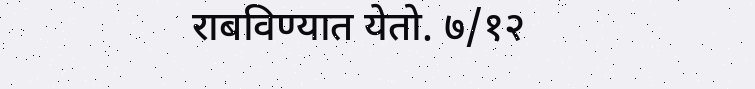राबविण्यात येतो. ७/१२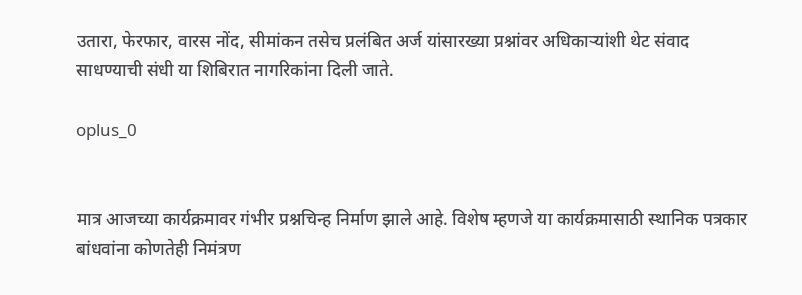उतारा, फेरफार, वारस नोंद, सीमांकन तसेच प्रलंबित अर्ज यांसारख्या प्रश्नांवर अधिकाऱ्यांशी थेट संवाद साधण्याची संधी या शिबिरात नागरिकांना दिली जाते.

oplus_0


मात्र आजच्या कार्यक्रमावर गंभीर प्रश्नचिन्ह निर्माण झाले आहे. विशेष म्हणजे या कार्यक्रमासाठी स्थानिक पत्रकार बांधवांना कोणतेही निमंत्रण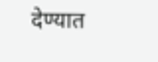देण्यात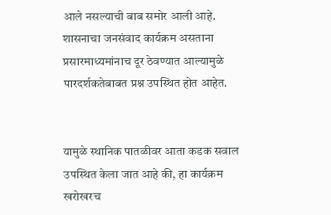आले नसल्याची बाब समोर आली आहे. शासनाचा जनसंवाद कार्यक्रम असताना प्रसारमाध्यमांनाच दूर ठेवण्यात आल्यामुळे पारदर्शकतेबाबत प्रश्न उपस्थित होत आहेत.


यामुळे स्थानिक पातळीवर आता कडक सवाल उपस्थित केला जात आहे की, हा कार्यक्रम खरोखरच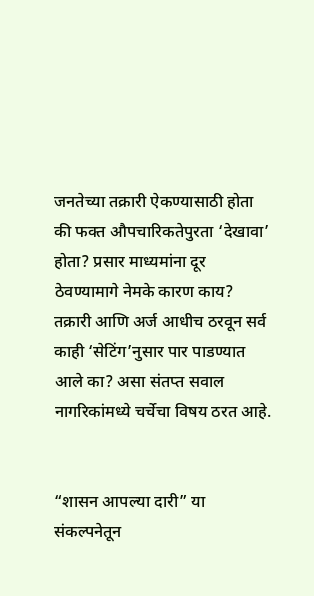जनतेच्या तक्रारी ऐकण्यासाठी होता की फक्त औपचारिकतेपुरता ‘देखावा’ होता? प्रसार माध्यमांना दूर ठेवण्यामागे नेमके कारण काय? तक्रारी आणि अर्ज आधीच ठरवून सर्व काही ‘सेटिंग’नुसार पार पाडण्यात आले का? असा संतप्त सवाल नागरिकांमध्ये चर्चेचा विषय ठरत आहे.


“शासन आपल्या दारी” या संकल्पनेतून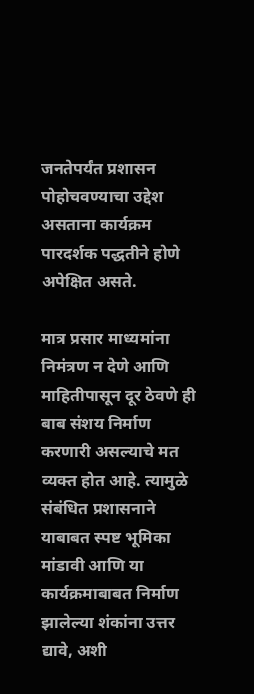जनतेपर्यंत प्रशासन पोहोचवण्याचा उद्देश असताना कार्यक्रम पारदर्शक पद्धतीने होणे अपेक्षित असते.

मात्र प्रसार माध्यमांना निमंत्रण न देणे आणि माहितीपासून दूर ठेवणे ही बाब संशय निर्माण करणारी असल्याचे मत व्यक्त होत आहे. त्यामुळे संबंधित प्रशासनाने याबाबत स्पष्ट भूमिका मांडावी आणि या कार्यक्रमाबाबत निर्माण झालेल्या शंकांना उत्तर द्यावे, अशी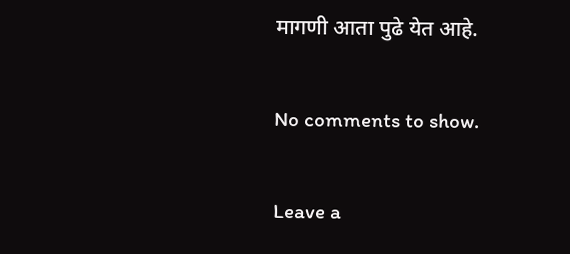मागणी आता पुढे येत आहे.

No comments to show.

Leave a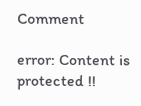Comment

error: Content is protected !!